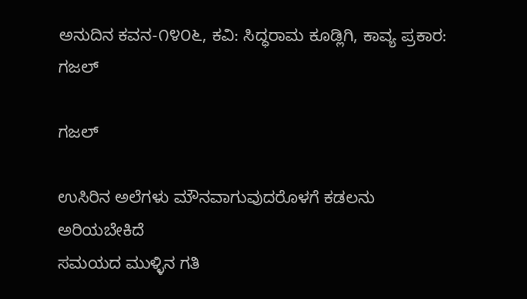ಅನುದಿನ ಕವನ-೧೪೦೬, ಕವಿ: ಸಿದ್ಧರಾಮ‌ ಕೂಡ್ಲಿಗಿ, ಕಾವ್ಯ ಪ್ರಕಾರ: ಗಜಲ್

ಗಜಲ್

ಉಸಿರಿನ ಅಲೆಗಳು ಮೌನವಾಗುವುದರೊಳಗೆ ಕಡಲನು ಅರಿಯಬೇಕಿದೆ
ಸಮಯದ ಮುಳ್ಳಿನ ಗತಿ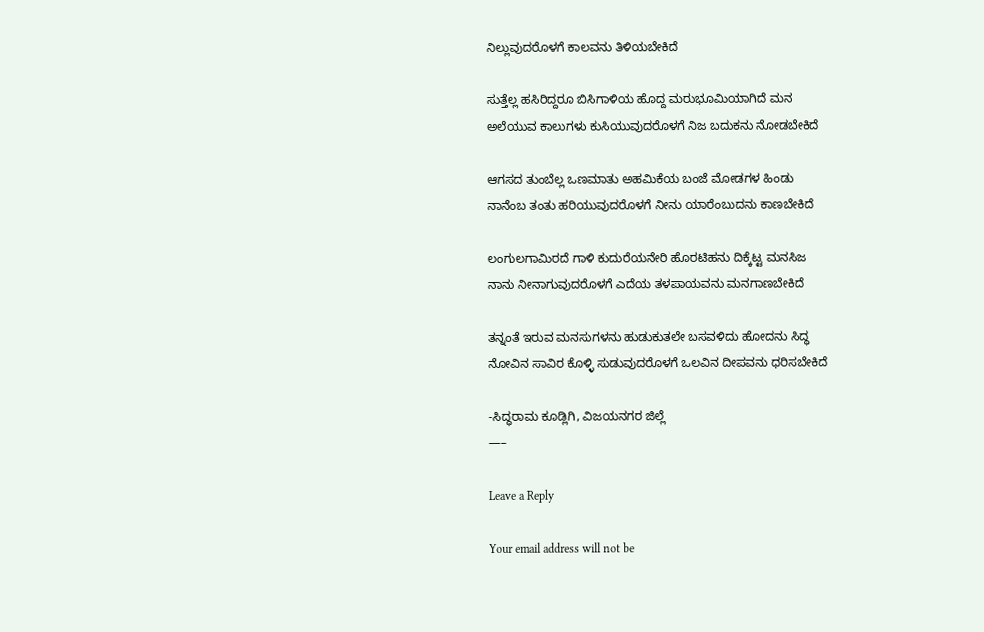ನಿಲ್ಲುವುದರೊಳಗೆ ಕಾಲವನು ತಿಳಿಯಬೇಕಿದೆ

ಸುತ್ತೆಲ್ಲ ಹಸಿರಿದ್ದರೂ ಬಿಸಿಗಾಳಿಯ ಹೊದ್ದ ಮರುಭೂಮಿಯಾಗಿದೆ ಮನ
ಅಲೆಯುವ ಕಾಲುಗಳು ಕುಸಿಯುವುದರೊಳಗೆ ನಿಜ ಬದುಕನು ನೋಡಬೇಕಿದೆ

ಆಗಸದ ತುಂಬೆಲ್ಲ ಒಣಮಾತು ಅಹಮಿಕೆಯ ಬಂಜೆ ಮೋಡಗಳ ಹಿಂಡು
ನಾನೆಂಬ ತಂತು ಹರಿಯುವುದರೊಳಗೆ ನೀನು ಯಾರೆಂಬುದನು ಕಾಣಬೇಕಿದೆ

ಲಂಗುಲಗಾಮಿರದೆ ಗಾಳಿ ಕುದುರೆಯನೇರಿ ಹೊರಟಿಹನು ದಿಕ್ಕೆಟ್ಟ ಮನಸಿಜ
ನಾನು ನೀನಾಗುವುದರೊಳಗೆ ಎದೆಯ ತಳಪಾಯವನು ಮನಗಾಣಬೇಕಿದೆ

ತನ್ನಂತೆ ಇರುವ ಮನಸುಗಳನು ಹುಡುಕುತಲೇ ಬಸವಳಿದು ಹೋದನು ಸಿದ್ಧ
ನೋವಿನ ಸಾವಿರ ಕೊಳ್ಳಿ ಸುಡುವುದರೊಳಗೆ ಒಲವಿನ ದೀಪವನು ಧರಿಸಬೇಕಿದೆ

-ಸಿದ್ಧರಾಮ ಕೂಡ್ಲಿಗಿ, ವಿಜಯನಗರ ಜಿಲ್ಲೆ
—–

Leave a Reply

Your email address will not be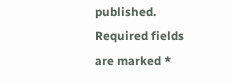published. Required fields are marked *